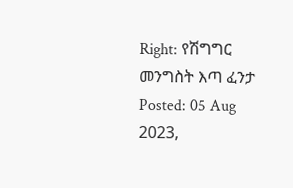Right: የሽግግር መንግስት እጣ ፈንታ
Posted: 05 Aug 2023,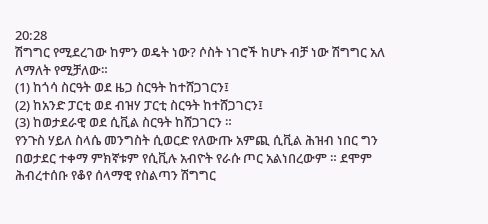20:28
ሽግግር የሚደረገው ከምን ወዴት ነው? ሶስት ነገሮች ከሆኑ ብቻ ነው ሽግግር አለ ለማለት የሚቻለው።
(1) ከጎሳ ስርዓት ወደ ዜጋ ስርዓት ከተሸጋገርን፤
(2) ከአንድ ፓርቲ ወደ ብዝሃ ፓርቲ ስርዓት ከተሸጋገርን፤
(3) ከወታደራዊ ወደ ሲቪል ስርዓት ከሸጋገርን ።
የንጉስ ሃይለ ስላሴ መንግስት ሲወርድ የለውጡ አምጪ ሲቪል ሕዝብ ነበር ግን በወታደር ተቀማ ምክኛቱም የሲቪሉ አብዮት የራሱ ጦር አልነበረውም ። ደሞም ሕብረተሰቡ የቆየ ሰላማዊ የስልጣን ሽግግር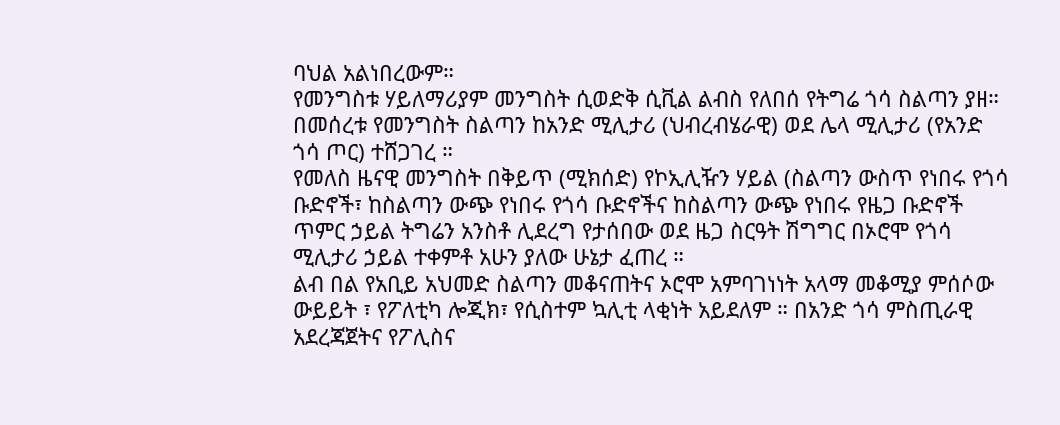ባህል አልነበረውም።
የመንግስቱ ሃይለማሪያም መንግስት ሲወድቅ ሲቪል ልብስ የለበሰ የትግሬ ጎሳ ስልጣን ያዘ። በመሰረቱ የመንግስት ስልጣን ከአንድ ሚሊታሪ (ህብረብሄራዊ) ወደ ሌላ ሚሊታሪ (የአንድ ጎሳ ጦር) ተሸጋገረ ።
የመለስ ዜናዊ መንግስት በቅይጥ (ሚክሰድ) የኮኢሊዥን ሃይል (ስልጣን ውስጥ የነበሩ የጎሳ ቡድኖች፣ ከስልጣን ውጭ የነበሩ የጎሳ ቡድኖችና ከስልጣን ውጭ የነበሩ የዜጋ ቡድኖች ጥምር ኃይል ትግሬን አንስቶ ሊደረግ የታሰበው ወደ ዜጋ ስርዓት ሽግግር በኦሮሞ የጎሳ ሚሊታሪ ኃይል ተቀምቶ አሁን ያለው ሁኔታ ፈጠረ ።
ልብ በል የአቢይ አህመድ ስልጣን መቆናጠትና ኦሮሞ አምባገነነት አላማ መቆሚያ ምሰሶው ውይይት ፣ የፖለቲካ ሎጂክ፣ የሲስተም ኳሊቲ ላቂነት አይደለም ። በአንድ ጎሳ ምስጢራዊ አደረጃጀትና የፖሊስና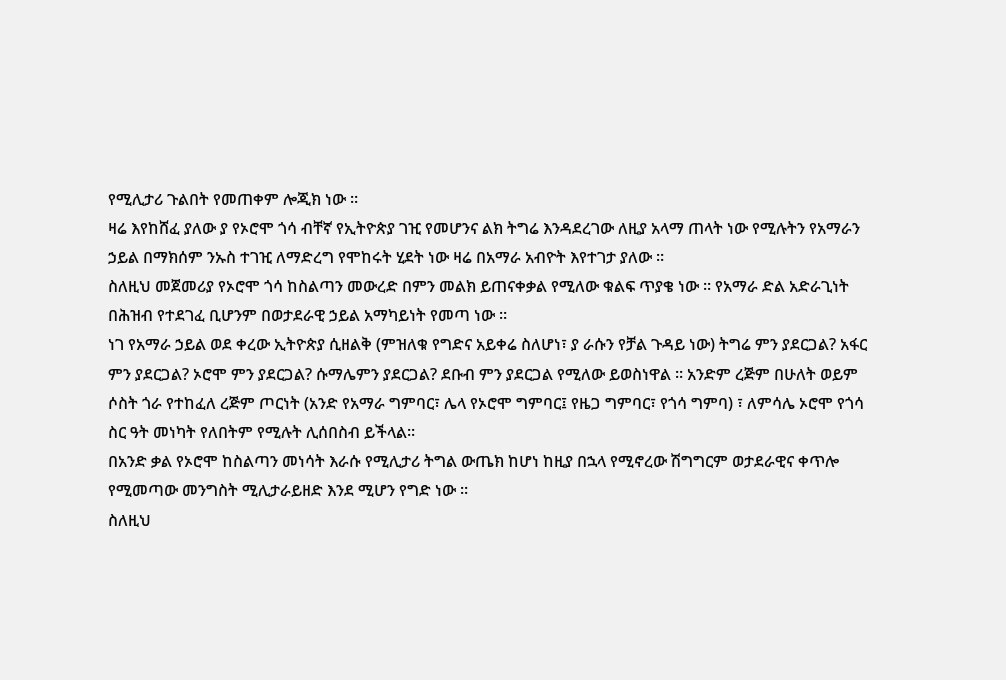የሚሊታሪ ጉልበት የመጠቀም ሎጂክ ነው ።
ዛሬ እየከሸፈ ያለው ያ የኦሮሞ ጎሳ ብቸኛ የኢትዮጵያ ገዢ የመሆንና ልክ ትግሬ እንዳደረገው ለዚያ አላማ ጠላት ነው የሚሉትን የአማራን ኃይል በማክሰም ንኡስ ተገዢ ለማድረግ የሞከሩት ሂደት ነው ዛሬ በአማራ አብዮት እየተገታ ያለው ።
ስለዚህ መጀመሪያ የኦሮሞ ጎሳ ከስልጣን መውረድ በምን መልክ ይጠናቀቃል የሚለው ቁልፍ ጥያቄ ነው ። የአማራ ድል አድራጊነት በሕዝብ የተደገፈ ቢሆንም በወታደራዊ ኃይል አማካይነት የመጣ ነው ።
ነገ የአማራ ኃይል ወደ ቀረው ኢትዮጵያ ሲዘልቅ (ምዝለቁ የግድና አይቀሬ ስለሆነ፣ ያ ራሱን የቻል ጉዳይ ነው) ትግሬ ምን ያደርጋል? አፋር ምን ያደርጋል? ኦሮሞ ምን ያደርጋል? ሱማሌምን ያደርጋል? ደቡብ ምን ያደርጋል የሚለው ይወስነዋል ። አንድም ረጅም በሁለት ወይም ሶስት ጎራ የተከፈለ ረጅም ጦርነት (አንድ የአማራ ግምባር፣ ሌላ የኦሮሞ ግምባር፤ የዜጋ ግምባር፣ የጎሳ ግምባ) ፣ ለምሳሌ ኦሮሞ የጎሳ ስር ዓት መነካት የለበትም የሚሉት ሊሰበስብ ይችላል።
በአንድ ቃል የኦሮሞ ከስልጣን መነሳት እራሱ የሚሊታሪ ትግል ውጤክ ከሆነ ከዚያ በኋላ የሚኖረው ሽግግርም ወታደራዊና ቀጥሎ የሚመጣው መንግስት ሚሊታራይዘድ እንደ ሚሆን የግድ ነው ።
ስለዚህ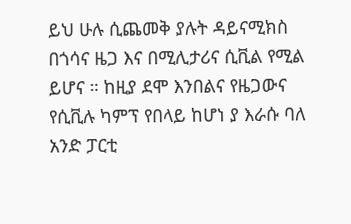ይህ ሁሉ ሲጨመቅ ያሉት ዳይናሚክስ በጎሳና ዜጋ እና በሚሊታሪና ሲቪል የሚል ይሆና ። ከዚያ ደሞ እንበልና የዜጋውና የሲቪሉ ካምፕ የበላይ ከሆነ ያ እራሱ ባለ አንድ ፓርቲ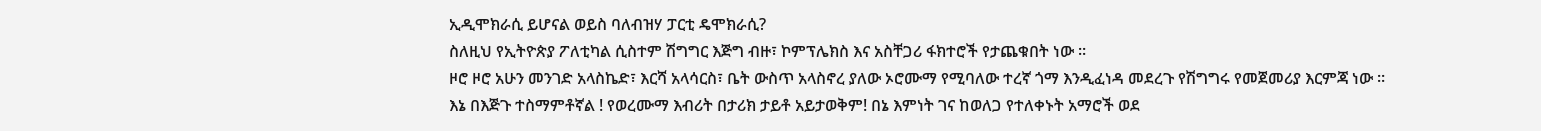ኢዲሞክራሲ ይሆናል ወይስ ባለብዝሃ ፓርቲ ዴሞክራሲ?
ስለዚህ የኢትዮጵያ ፖለቲካል ሲስተም ሽግግር እጅግ ብዙ፣ ኮምፕሌክስ እና አስቸጋሪ ፋክተሮች የታጨቁበት ነው ።
ዞሮ ዞሮ አሁን መንገድ አላስኬድ፣ እርሻ አላሳርስ፣ ቤት ውስጥ አላስኖረ ያለው ኦሮሙማ የሚባለው ተረኛ ጎማ እንዲፈነዳ መደረጉ የሽግግሩ የመጀመሪያ እርምጃ ነው ።
እኔ በእጅጉ ተስማምቶኛል ! የወረሙማ እብሪት በታሪክ ታይቶ አይታወቅም! በኔ እምነት ገና ከወለጋ የተለቀኑት አማሮች ወደ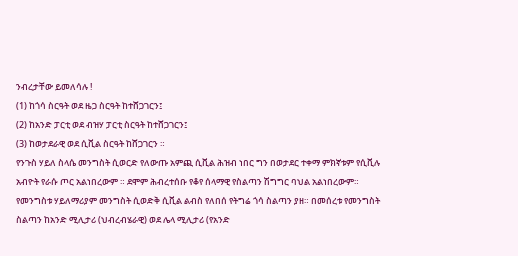ንብረታቸው ይመለሳሉ !
(1) ከጎሳ ስርዓት ወደ ዜጋ ስርዓት ከተሸጋገርን፤
(2) ከአንድ ፓርቲ ወደ ብዝሃ ፓርቲ ስርዓት ከተሸጋገርን፤
(3) ከወታደራዊ ወደ ሲቪል ስርዓት ከሸጋገርን ።
የንጉስ ሃይለ ስላሴ መንግስት ሲወርድ የለውጡ አምጪ ሲቪል ሕዝብ ነበር ግን በወታደር ተቀማ ምክኛቱም የሲቪሉ አብዮት የራሱ ጦር አልነበረውም ። ደሞም ሕብረተሰቡ የቆየ ሰላማዊ የስልጣን ሽግግር ባህል አልነበረውም።
የመንግስቱ ሃይለማሪያም መንግስት ሲወድቅ ሲቪል ልብስ የለበሰ የትግሬ ጎሳ ስልጣን ያዘ። በመሰረቱ የመንግስት ስልጣን ከአንድ ሚሊታሪ (ህብረብሄራዊ) ወደ ሌላ ሚሊታሪ (የአንድ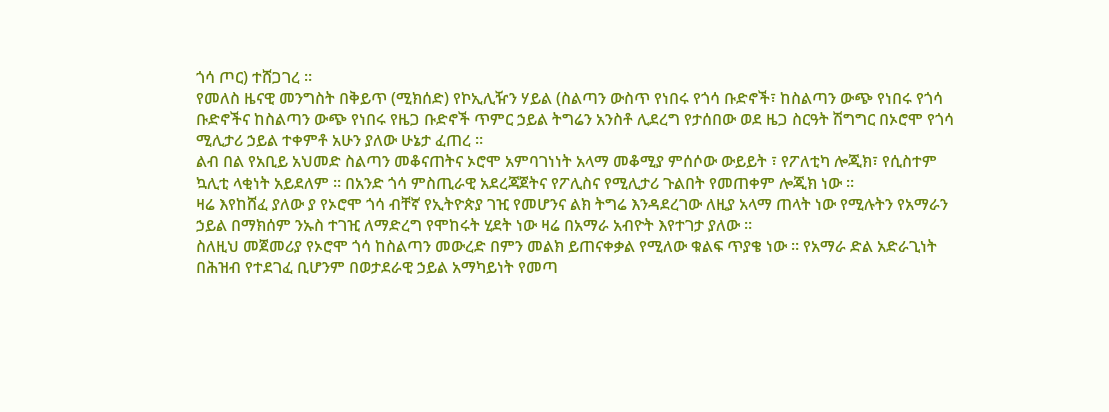ጎሳ ጦር) ተሸጋገረ ።
የመለስ ዜናዊ መንግስት በቅይጥ (ሚክሰድ) የኮኢሊዥን ሃይል (ስልጣን ውስጥ የነበሩ የጎሳ ቡድኖች፣ ከስልጣን ውጭ የነበሩ የጎሳ ቡድኖችና ከስልጣን ውጭ የነበሩ የዜጋ ቡድኖች ጥምር ኃይል ትግሬን አንስቶ ሊደረግ የታሰበው ወደ ዜጋ ስርዓት ሽግግር በኦሮሞ የጎሳ ሚሊታሪ ኃይል ተቀምቶ አሁን ያለው ሁኔታ ፈጠረ ።
ልብ በል የአቢይ አህመድ ስልጣን መቆናጠትና ኦሮሞ አምባገነነት አላማ መቆሚያ ምሰሶው ውይይት ፣ የፖለቲካ ሎጂክ፣ የሲስተም ኳሊቲ ላቂነት አይደለም ። በአንድ ጎሳ ምስጢራዊ አደረጃጀትና የፖሊስና የሚሊታሪ ጉልበት የመጠቀም ሎጂክ ነው ።
ዛሬ እየከሸፈ ያለው ያ የኦሮሞ ጎሳ ብቸኛ የኢትዮጵያ ገዢ የመሆንና ልክ ትግሬ እንዳደረገው ለዚያ አላማ ጠላት ነው የሚሉትን የአማራን ኃይል በማክሰም ንኡስ ተገዢ ለማድረግ የሞከሩት ሂደት ነው ዛሬ በአማራ አብዮት እየተገታ ያለው ።
ስለዚህ መጀመሪያ የኦሮሞ ጎሳ ከስልጣን መውረድ በምን መልክ ይጠናቀቃል የሚለው ቁልፍ ጥያቄ ነው ። የአማራ ድል አድራጊነት በሕዝብ የተደገፈ ቢሆንም በወታደራዊ ኃይል አማካይነት የመጣ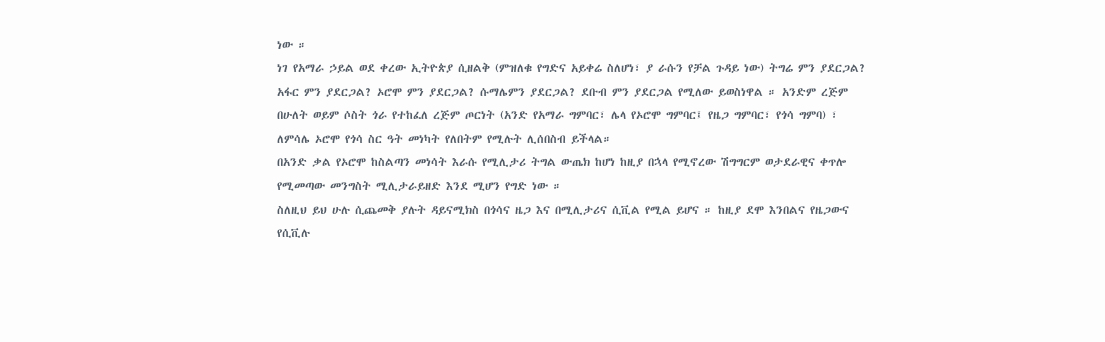ነው ።
ነገ የአማራ ኃይል ወደ ቀረው ኢትዮጵያ ሲዘልቅ (ምዝለቁ የግድና አይቀሬ ስለሆነ፣ ያ ራሱን የቻል ጉዳይ ነው) ትግሬ ምን ያደርጋል? አፋር ምን ያደርጋል? ኦሮሞ ምን ያደርጋል? ሱማሌምን ያደርጋል? ደቡብ ምን ያደርጋል የሚለው ይወስነዋል ። አንድም ረጅም በሁለት ወይም ሶስት ጎራ የተከፈለ ረጅም ጦርነት (አንድ የአማራ ግምባር፣ ሌላ የኦሮሞ ግምባር፤ የዜጋ ግምባር፣ የጎሳ ግምባ) ፣ ለምሳሌ ኦሮሞ የጎሳ ስር ዓት መነካት የለበትም የሚሉት ሊሰበስብ ይችላል።
በአንድ ቃል የኦሮሞ ከስልጣን መነሳት እራሱ የሚሊታሪ ትግል ውጤክ ከሆነ ከዚያ በኋላ የሚኖረው ሽግግርም ወታደራዊና ቀጥሎ የሚመጣው መንግስት ሚሊታራይዘድ እንደ ሚሆን የግድ ነው ።
ስለዚህ ይህ ሁሉ ሲጨመቅ ያሉት ዳይናሚክስ በጎሳና ዜጋ እና በሚሊታሪና ሲቪል የሚል ይሆና ። ከዚያ ደሞ እንበልና የዜጋውና የሲቪሉ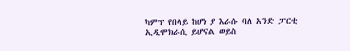ካምፕ የበላይ ከሆነ ያ እራሱ ባለ አንድ ፓርቲ ኢዲሞክራሲ ይሆናል ወይስ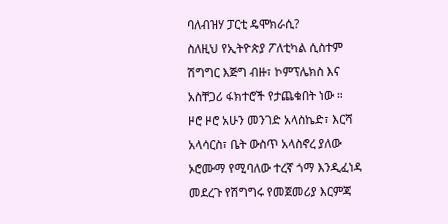ባለብዝሃ ፓርቲ ዴሞክራሲ?
ስለዚህ የኢትዮጵያ ፖለቲካል ሲስተም ሽግግር እጅግ ብዙ፣ ኮምፕሌክስ እና አስቸጋሪ ፋክተሮች የታጨቁበት ነው ።
ዞሮ ዞሮ አሁን መንገድ አላስኬድ፣ እርሻ አላሳርስ፣ ቤት ውስጥ አላስኖረ ያለው ኦሮሙማ የሚባለው ተረኛ ጎማ እንዲፈነዳ መደረጉ የሽግግሩ የመጀመሪያ እርምጃ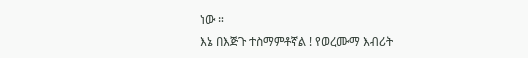ነው ።
እኔ በእጅጉ ተስማምቶኛል ! የወረሙማ እብሪት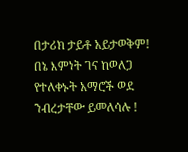በታሪክ ታይቶ አይታወቅም! በኔ እምነት ገና ከወለጋ የተለቀኑት አማሮች ወደ ንብረታቸው ይመለሳሉ !